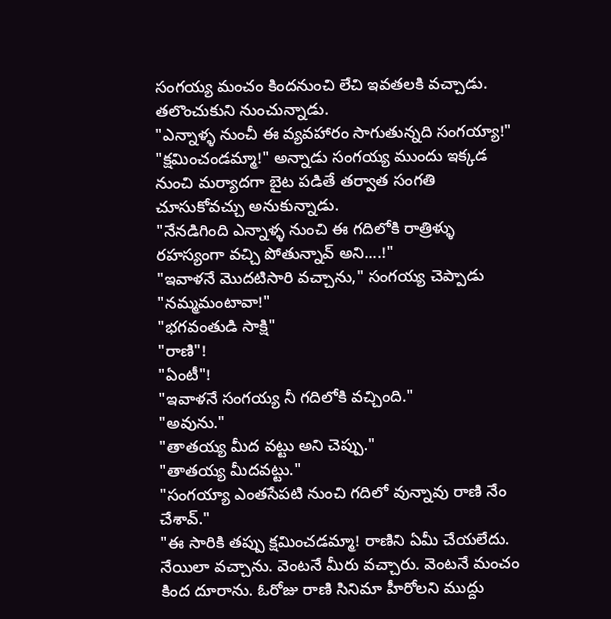సంగయ్య మంచం కిందనుంచి లేచి ఇవతలకి వచ్చాడు. తలొంచుకుని నుంచున్నాడు.
"ఎన్నాళ్ళ నుంచీ ఈ వ్యవహారం సాగుతున్నది సంగయ్యా!"
"క్షమించండమ్మా!" అన్నాడు సంగయ్య ముందు ఇక్కడ నుంచి మర్యాదగా బైట పడితే తర్వాత సంగతి చూసుకోవచ్చు అనుకున్నాడు.
"నేనడిగింది ఎన్నాళ్ళ నుంచి ఈ గదిలోకి రాత్రిళ్ళు రహస్యంగా వచ్చి పోతున్నావ్ అని....!"
"ఇవాళనే మొదటిసారి వచ్చాను," సంగయ్య చెప్పాడు
"నమ్మమంటావా!"
"భగవంతుడి సాక్షి"
"రాణి"!
"ఏంటీ"!
"ఇవాళనే సంగయ్య నీ గదిలోకి వచ్చింది."
"అవును."
"తాతయ్య మీద వట్టు అని చెప్పు."
"తాతయ్య మీదవట్టు."
"సంగయ్యా ఎంతసేపటి నుంచి గదిలో వున్నావు రాణి నేం చేశావ్."
"ఈ సారికి తప్పు క్షమించడమ్మా! రాణిని ఏమీ చేయలేదు. నేయిలా వచ్చాను. వెంటనే మీరు వచ్చారు. వెంటనే మంచం కింద దూరాను. ఓరోజు రాణి సినిమా హీరోలని ముద్దు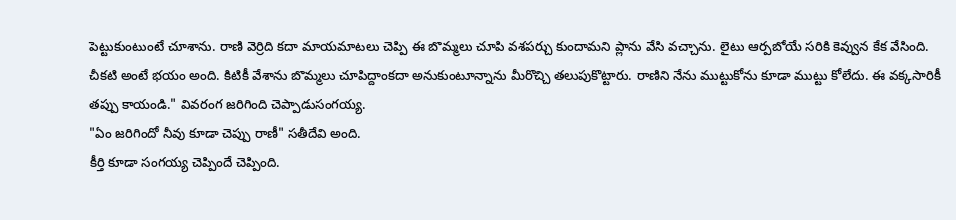పెట్టుకుంటుంటే చూశాను. రాణి వెర్రిది కదా మాయమాటలు చెప్పి ఈ బొమ్మలు చూపి వశపర్చు కుందామని ప్లాను వేసి వచ్చాను. లైటు ఆర్పబోయే సరికి కెవ్వున కేక వేసింది. చీకటి అంటే భయం అంది. కిటికీ వేశాను బొమ్మలు చూపిద్దాంకదా అనుకుంటూన్నాను మీరొచ్చి తలుపుకొట్టారు. రాణిని నేను ముట్టుకోను కూడా ముట్టు కోలేదు. ఈ వక్కసారికీ తప్పు కాయండి." వివరంగ జరిగింది చెప్పాడుసంగయ్య.
"ఏం జరిగిందో నీవు కూడా చెప్పు రాణీ" సతీదేవి అంది.
కీర్తి కూడా సంగయ్య చెప్పిందే చెప్పింది.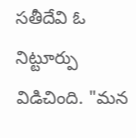సతీదేవి ఓ నిట్టూర్పు విడిచింది. "మన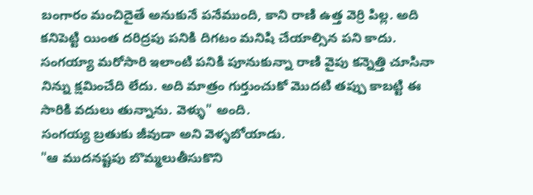బంగారం మంచిదైతే అనుకునే పనేముంది, కాని రాణి ఉత్త వెర్రి పిల్ల. అది కనిపెట్టి యింత దరిద్రపు పనికి దిగటం మనిషి చేయాల్సిన పని కాదు. సంగయ్యా మరోసారి ఇలాంటి పనికి పూనుకున్నా రాణి వైపు కన్నెత్తి చూసినా నిన్ను క్షమించేది లేదు. అది మాత్రం గుర్తుంచుకో మొదటి తప్పు కాబట్టి ఈ సారికి వదులు తున్నాను. వెళ్ళు" అంది.
సంగయ్య బ్రతుకు జీవుడా అని వెళ్ళబోయాడు.
"ఆ ముదనష్టపు బొమ్మలుతీసుకొని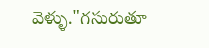వెళ్ళు."గసురుతూ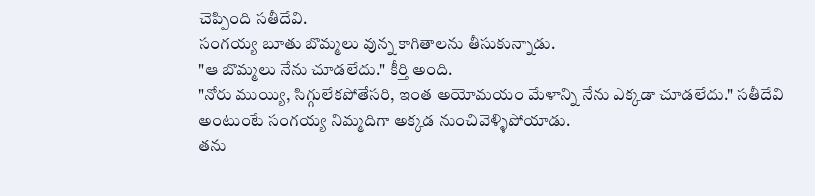చెప్పింది సతీదేవి.
సంగయ్య బూతు బొమ్మలు వున్న కాగితాలను తీసుకున్నాడు.
"ఆ బొమ్మలు నేను చూడలేదు." కీర్తి అంది.
"నోరు ముయ్యి, సిగ్గులేకపోతేసరి, ఇంత అయోమయం మేళాన్ని నేను ఎక్కడా చూడలేదు." సతీదేవి అంటుంటే సంగయ్య నిమ్మదిగా అక్కడ నుంచివెళ్ళిపోయాడు.
తను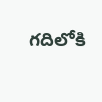గదిలోకి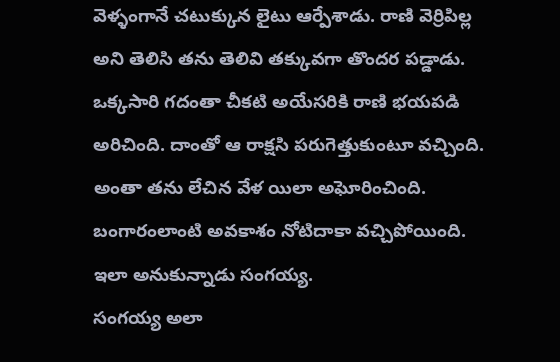వెళ్ళంగానే చటుక్కున లైటు ఆర్పేశాడు. రాణి వెర్రిపిల్ల అని తెలిసి తను తెలివి తక్కువగా తొందర పడ్డాడు. ఒక్కసారి గదంతా చీకటి అయేసరికి రాణి భయపడి అరిచింది. దాంతో ఆ రాక్షసి పరుగెత్తుకుంటూ వచ్చింది. అంతా తను లేచిన వేళ యిలా అఘోరించింది. బంగారంలాంటి అవకాశం నోటిదాకా వచ్చిపోయింది.
ఇలా అనుకున్నాడు సంగయ్య.
సంగయ్య అలా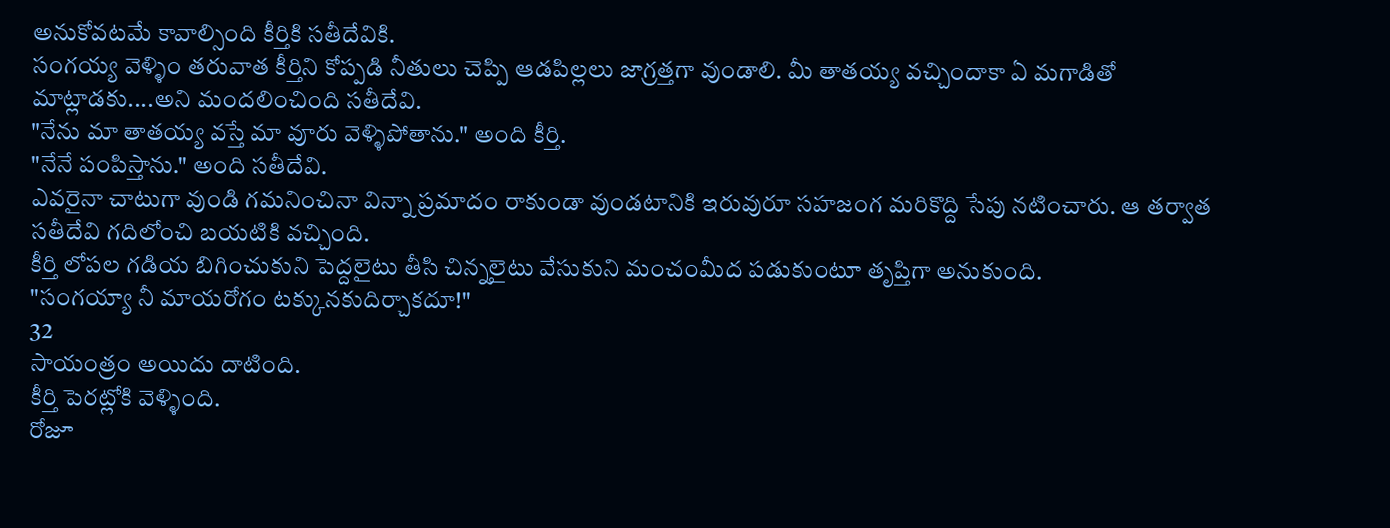అనుకోవటమే కావాల్సింది కీర్తికి సతీదేవికి.
సంగయ్య వెళ్ళిం తరువాత కీర్తిని కోప్పడి నీతులు చెప్పి ఆడపిల్లలు జాగ్రత్తగా వుండాలి. మీ తాతయ్య వచ్చిందాకా ఏ మగాడితో మాట్లాడకు....అని మందలించింది సతీదేవి.
"నేను మా తాతయ్య వస్తే మా వూరు వెళ్ళిపోతాను." అంది కీర్తి.
"నేనే పంపిస్తాను." అంది సతీదేవి.
ఎవరైనా చాటుగా వుండి గమనించినా విన్నా ప్రమాదం రాకుండా వుండటానికి ఇరువురూ సహజంగ మరికొద్ది సేపు నటించారు. ఆ తర్వాత సతీదేవి గదిలోంచి బయటికి వచ్చింది.
కీర్తి లోపల గడియ బిగించుకుని పెద్దలైటు తీసి చిన్నలైటు వేసుకుని మంచంమీద పడుకుంటూ తృప్తిగా అనుకుంది.
"సంగయ్యా నీ మాయరోగం టక్కునకుదిర్చాకదూ!"
32
సాయంత్రం అయిదు దాటింది.
కీర్తి పెరట్లోకి వెళ్ళింది.
రోజూ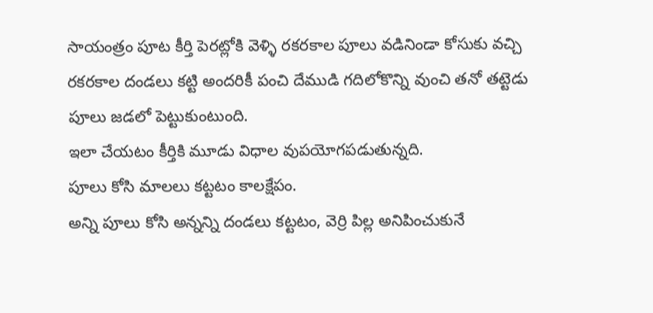సాయంత్రం పూట కీర్తి పెరట్లోకి వెళ్ళి రకరకాల పూలు వడినిండా కోసుకు వచ్చి రకరకాల దండలు కట్టి అందరికీ పంచి దేముడి గదిలోకొన్ని వుంచి తనో తట్టెడు పూలు జడలో పెట్టుకుంటుంది.
ఇలా చేయటం కీర్తికి మూడు విధాల వుపయోగపడుతున్నది.
పూలు కోసి మాలలు కట్టటం కాలక్షేపం.
అన్ని పూలు కోసి అన్నన్ని దండలు కట్టటం, వెర్రి పిల్ల అనిపించుకునే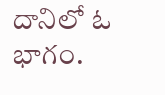దానిలో ఓ భాగం.